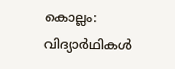കൊല്ലം: വിദ്യാര്‍ഥികള്‍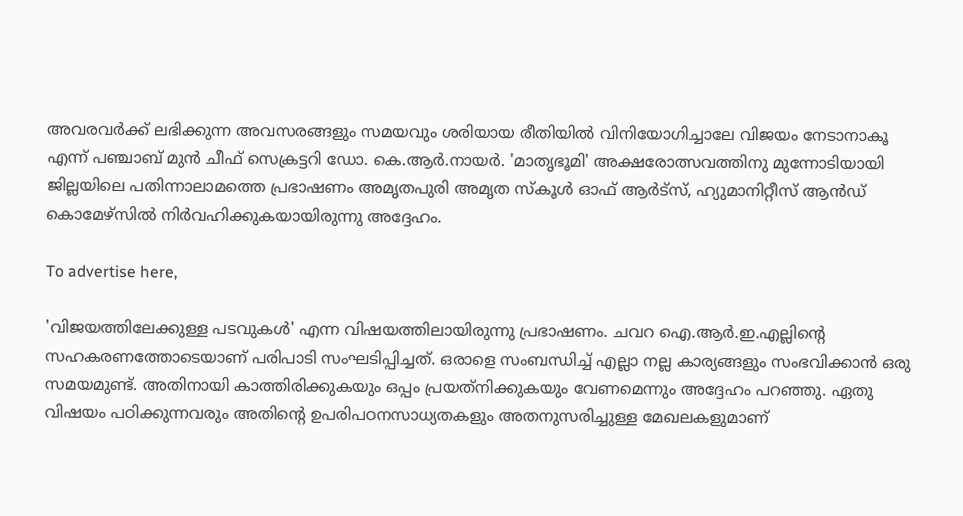അവരവര്‍ക്ക് ലഭിക്കുന്ന അവസരങ്ങളും സമയവും ശരിയായ രീതിയില്‍ വിനിയോഗിച്ചാലേ വിജയം നേടാനാകൂ എന്ന് പഞ്ചാബ് മുന്‍ ചീഫ് സെക്രട്ടറി ഡോ. കെ.ആര്‍.നായര്‍. 'മാതൃഭൂമി' അക്ഷരോത്സവത്തിനു മുന്നോടിയായി ജില്ലയിലെ പതിന്നാലാമത്തെ പ്രഭാഷണം അമൃതപുരി അമൃത സ്‌കൂള്‍ ഓഫ് ആര്‍ട്‌സ്, ഹ്യുമാനിറ്റീസ് ആന്‍ഡ് കൊമേഴ്‌സില്‍ നിര്‍വഹിക്കുകയായിരുന്നു അദ്ദേഹം.

To advertise here,

'വിജയത്തിലേക്കുള്ള പടവുകള്‍' എന്ന വിഷയത്തിലായിരുന്നു പ്രഭാഷണം. ചവറ ഐ.ആര്‍.ഇ.എല്ലിന്റെ സഹകരണത്തോടെയാണ് പരിപാടി സംഘടിപ്പിച്ചത്. ഒരാളെ സംബന്ധിച്ച് എല്ലാ നല്ല കാര്യങ്ങളും സംഭവിക്കാന്‍ ഒരു സമയമുണ്ട്. അതിനായി കാത്തിരിക്കുകയും ഒപ്പം പ്രയത്‌നിക്കുകയും വേണമെന്നും അദ്ദേഹം പറഞ്ഞു. ഏതു വിഷയം പഠിക്കുന്നവരും അതിന്റെ ഉപരിപഠനസാധ്യതകളും അതനുസരിച്ചുള്ള മേഖലകളുമാണ്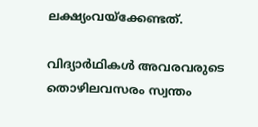ലക്ഷ്യംവയ്‌ക്കേണ്ടത്.

വിദ്യാര്‍ഥികള്‍ അവരവരുടെ തൊഴിലവസരം സ്വന്തം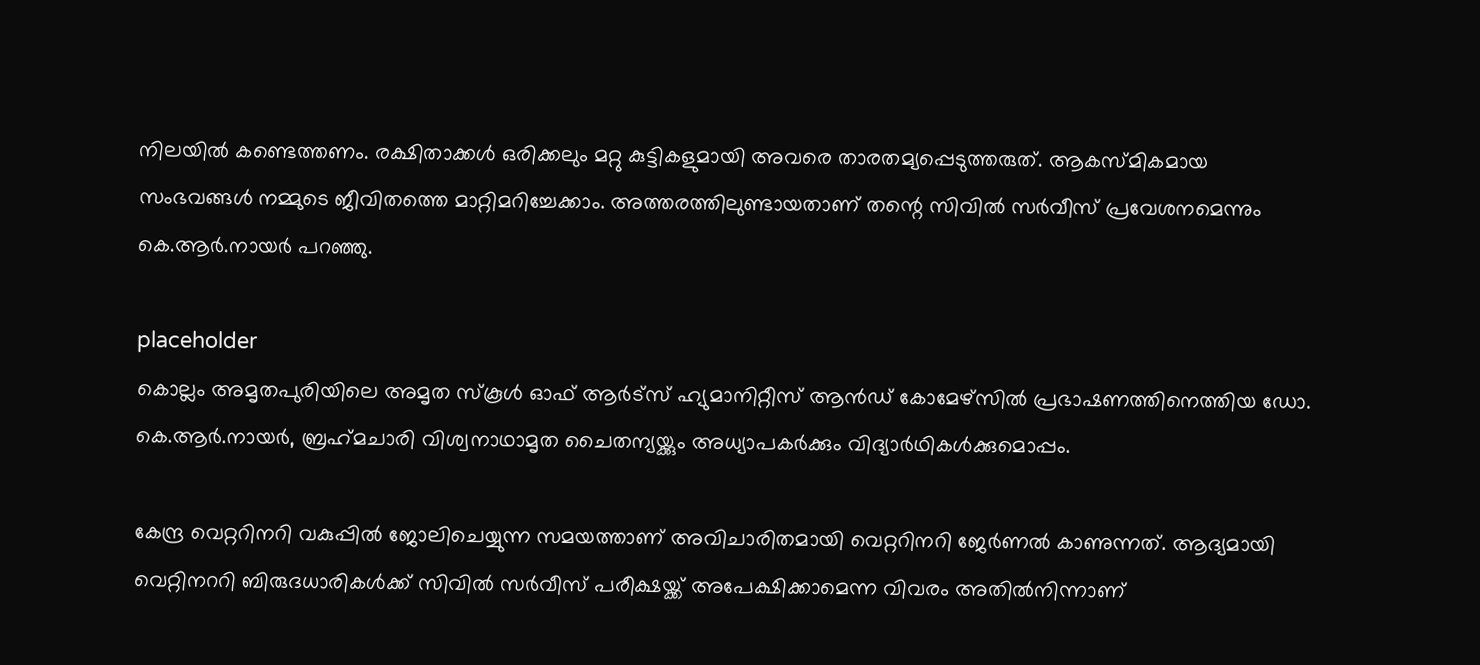നിലയില്‍ കണ്ടെത്തണം. രക്ഷിതാക്കള്‍ ഒരിക്കലും മറ്റു കുട്ടികളുമായി അവരെ താരതമ്യപ്പെടുത്തരുത്. ആകസ്മികമായ സംഭവങ്ങള്‍ നമ്മുടെ ജീവിതത്തെ മാറ്റിമറിച്ചേക്കാം. അത്തരത്തിലുണ്ടായതാണ് തന്റെ സിവില്‍ സര്‍വീസ് പ്രവേശനമെന്നും കെ.ആര്‍.നായര്‍ പറഞ്ഞു.

placeholder
കൊല്ലം അമൃതപുരിയിലെ അമൃത സ്‌കൂള്‍ ഓഫ് ആര്‍ട്‌സ് ഹ്യുമാനിറ്റീസ് ആന്‍ഡ് കോമേഴ്‌സില്‍ പ്രഭാഷണത്തിനെത്തിയ ഡോ. കെ.ആര്‍.നായര്‍, ബ്രഹ്‌മചാരി വിശ്വനാഥാമൃത ചൈതന്യയ്ക്കും അധ്യാപകര്‍ക്കും വിദ്യാര്‍ഥികള്‍ക്കുമൊപ്പം.

കേന്ദ്ര വെറ്ററിനറി വകുപ്പില്‍ ജോലിചെയ്യുന്ന സമയത്താണ് അവിചാരിതമായി വെറ്ററിനറി ജേര്‍ണല്‍ കാണുന്നത്. ആദ്യമായി വെറ്റിനററി ബിരുദധാരികള്‍ക്ക് സിവില്‍ സര്‍വീസ് പരീക്ഷയ്ക്ക് അപേക്ഷിക്കാമെന്ന വിവരം അതില്‍നിന്നാണ്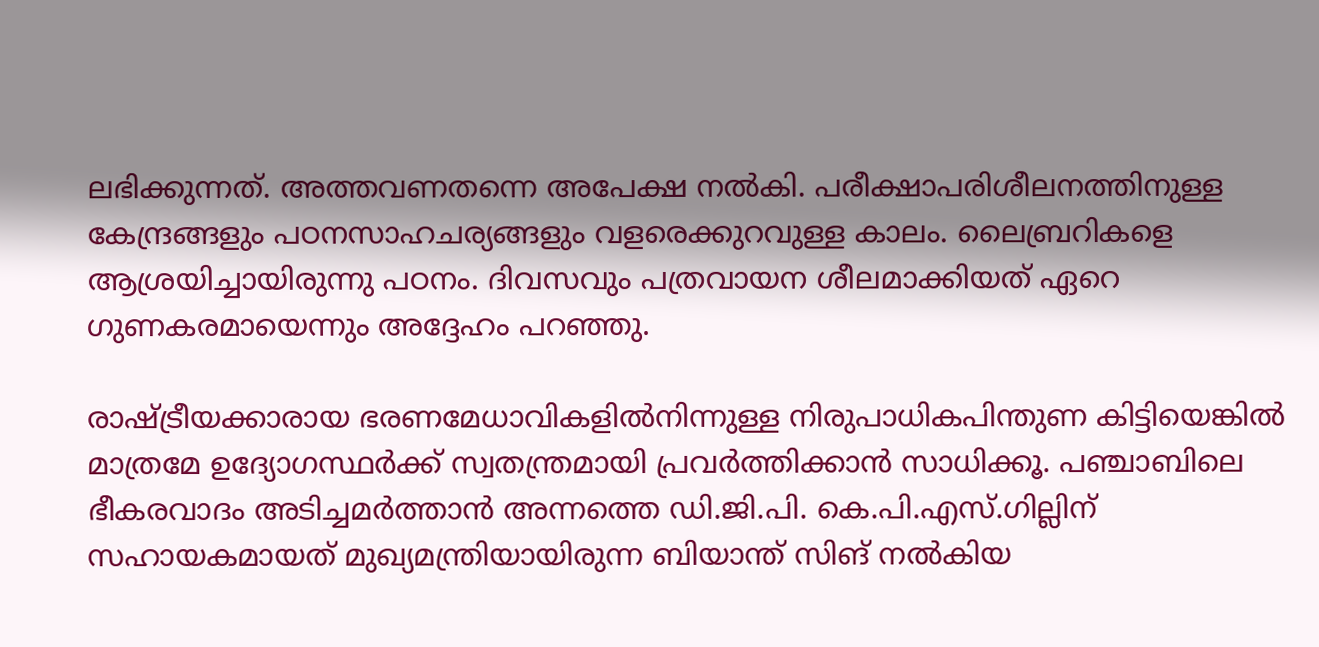ലഭിക്കുന്നത്. അത്തവണതന്നെ അപേക്ഷ നല്‍കി. പരീക്ഷാപരിശീലനത്തിനുള്ള കേന്ദ്രങ്ങളും പഠനസാഹചര്യങ്ങളും വളരെക്കുറവുള്ള കാലം. ലൈബ്രറികളെ ആശ്രയിച്ചായിരുന്നു പഠനം. ദിവസവും പത്രവായന ശീലമാക്കിയത് ഏറെ ഗുണകരമായെന്നും അദ്ദേഹം പറഞ്ഞു.

രാഷ്ട്രീയക്കാരായ ഭരണമേധാവികളില്‍നിന്നുള്ള നിരുപാധികപിന്തുണ കിട്ടിയെങ്കില്‍ മാത്രമേ ഉദ്യോഗസ്ഥര്‍ക്ക് സ്വതന്ത്രമായി പ്രവര്‍ത്തിക്കാന്‍ സാധിക്കൂ. പഞ്ചാബിലെ ഭീകരവാദം അടിച്ചമര്‍ത്താന്‍ അന്നത്തെ ഡി.ജി.പി. കെ.പി.എസ്.ഗില്ലിന് സഹായകമായത് മുഖ്യമന്ത്രിയായിരുന്ന ബിയാന്ത് സിങ് നല്‍കിയ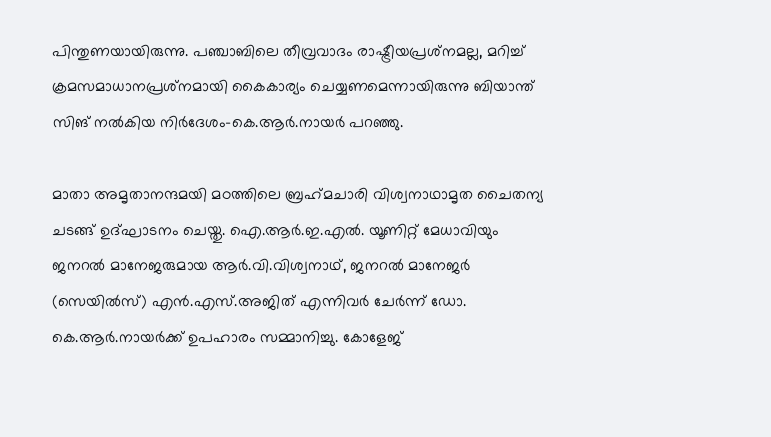പിന്തുണയായിരുന്നു. പഞ്ചാബിലെ തീവ്രവാദം രാഷ്ട്രീയപ്രശ്‌നമല്ല, മറിച്ച് ക്രമസമാധാനപ്രശ്‌നമായി കൈകാര്യം ചെയ്യണമെന്നായിരുന്നു ബിയാന്ത് സിങ് നല്‍കിയ നിര്‍ദേശം-കെ.ആര്‍.നായര്‍ പറഞ്ഞു.

മാതാ അമൃതാനന്ദമയി മഠത്തിലെ ബ്രഹ്‌മചാരി വിശ്വനാഥാമൃത ചൈതന്യ ചടങ്ങ് ഉദ്ഘാടനം ചെയ്തു. ഐ.ആര്‍.ഇ.എല്‍. യൂണിറ്റ് മേധാവിയും ജനറല്‍ മാനേജരുമായ ആര്‍.വി.വിശ്വനാഥ്, ജനറല്‍ മാനേജര്‍ (സെയില്‍സ്) എന്‍.എസ്.അജിത് എന്നിവര്‍ ചേര്‍ന്ന് ഡോ. കെ.ആര്‍.നായര്‍ക്ക് ഉപഹാരം സമ്മാനിച്ചു. കോളേജ്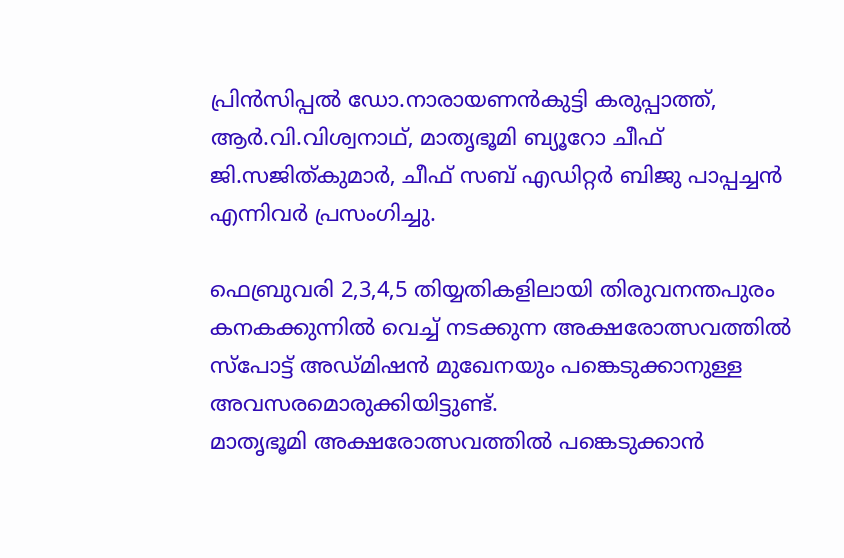പ്രിന്‍സിപ്പല്‍ ഡോ.നാരായണന്‍കുട്ടി കരുപ്പാത്ത്, ആര്‍.വി.വിശ്വനാഥ്, മാതൃഭൂമി ബ്യൂറോ ചീഫ് ജി.സജിത്കുമാര്‍, ചീഫ് സബ് എഡിറ്റര്‍ ബിജു പാപ്പച്ചന്‍ എന്നിവര്‍ പ്രസംഗിച്ചു.

ഫെബ്രുവരി 2,3,4,5 തിയ്യതികളിലായി തിരുവനന്തപുരം കനകക്കുന്നില്‍ വെച്ച് നടക്കുന്ന അക്ഷരോത്സവത്തില്‍ സ്‌പോട്ട് അഡ്മിഷന്‍ മുഖേനയും പങ്കെടുക്കാനുള്ള അവസരമൊരുക്കിയിട്ടുണ്ട്.
മാതൃഭൂമി അക്ഷരോത്സവത്തില്‍ പങ്കെടുക്കാന്‍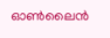ഓണ്‍ലൈന്‍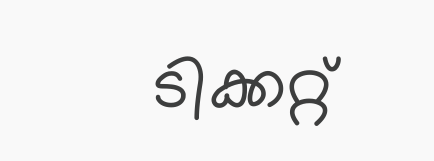ടിക്കറ്റ്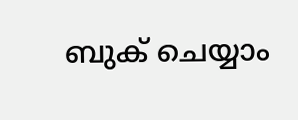ബുക് ചെയ്യാം